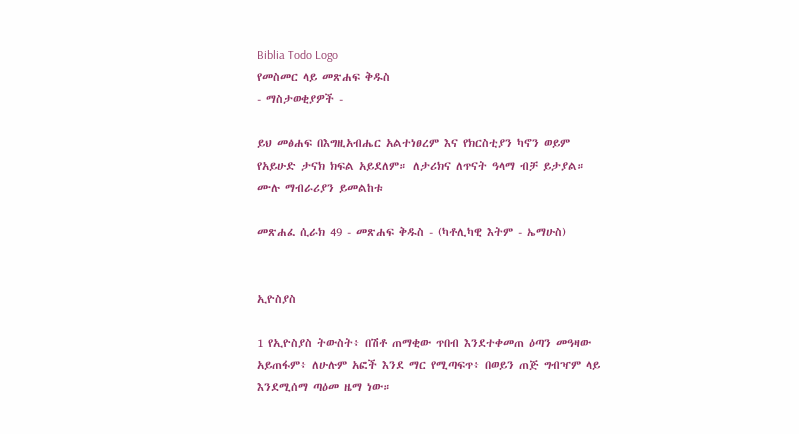Biblia Todo Logo
የመስመር ላይ መጽሐፍ ቅዱስ
- ማስታወቂያዎች -

ይህ መፅሐፍ በእግዚአብሔር አልተነፀረም እና የክርስቲያን ካኖን ወይም የአይሁድ ታናክ ክፍል አይደለም። ለታሪክና ለጥናት ዓላማ ብቻ ይታያል። ሙሉ ማብራሪያን ይመልከቱ

መጽሐፈ ሲራክ 49 - መጽሐፍ ቅዱስ - (ካቶሊካዊ እትም - ኤማሁስ)


ኢዮስያስ

1 የኢዮስያስ ትውስት፥ በሽቶ ጠማቂው ጥበብ እንደተቀመጠ ዕጣን መዓዛው አይጠፋም፥ ለሁሉም አፎች እንደ ማር የሚጣፍጥ፥ በወይን ጠጅ ግብዣም ላይ እንደሚሰማ ጣዕመ ዜማ ነው።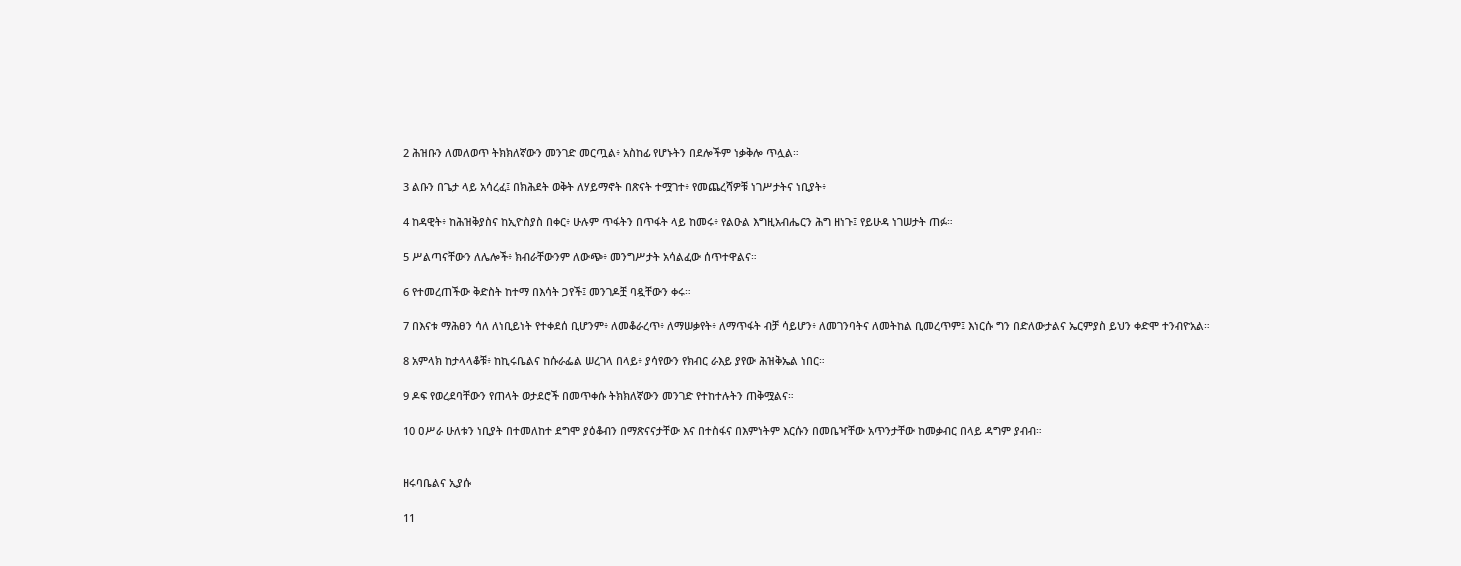2 ሕዝቡን ለመለወጥ ትክክለኛውን መንገድ መርጧል፥ አስከፊ የሆኑትን በደሎችም ነቃቅሎ ጥሏል።

3 ልቡን በጌታ ላይ አሳረፈ፤ በክሕደት ወቅት ለሃይማኖት በጽናት ተሟገተ፥ የመጨረሻዎቹ ነገሥታትና ነቢያት፥

4 ከዳዊት፥ ከሕዝቅያስና ከኢዮስያስ በቀር፥ ሁሉም ጥፋትን በጥፋት ላይ ከመሩ፥ የልዑል እግዚአብሔርን ሕግ ዘነጉ፤ የይሁዳ ነገሠታት ጠፉ።

5 ሥልጣናቸውን ለሌሎች፥ ክብራቸውንም ለውጭ፥ መንግሥታት አሳልፈው ሰጥተዋልና።

6 የተመረጠችው ቅድስት ከተማ በእሳት ጋየች፤ መንገዶቿ ባዷቸውን ቀሩ።

7 በእናቱ ማሕፀን ሳለ ለነቢይነት የተቀደሰ ቢሆንም፥ ለመቆራረጥ፥ ለማሠቃየት፥ ለማጥፋት ብቻ ሳይሆን፥ ለመገንባትና ለመትከል ቢመረጥም፤ እነርሱ ግን በድለውታልና ኤርምያስ ይህን ቀድሞ ተንብዮአል።

8 አምላክ ከታላላቆቹ፥ ከኪሩቤልና ከሱራፌል ሠረገላ በላይ፥ ያሳየውን የክብር ራእይ ያየው ሕዝቅኤል ነበር።

9 ዶፍ የወረደባቸውን የጠላት ወታደሮች በመጥቀሱ ትክክለኛውን መንገድ የተከተሉትን ጠቅሟልና።

10 ዐሥራ ሁለቱን ነቢያት በተመለከተ ደግሞ ያዕቆብን በማጽናናታቸው እና በተስፋና በእምነትም እርሱን በመቤዣቸው አጥንታቸው ከመቃብር በላይ ዳግም ያብብ።


ዘሩባቤልና ኢያሱ

11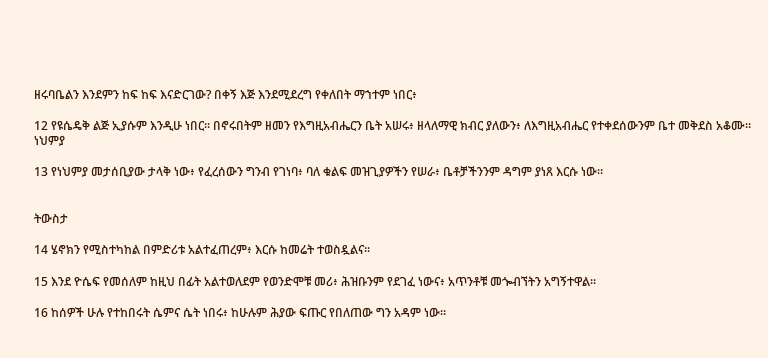ዘሩባቤልን እንደምን ከፍ ከፍ እናድርገው? በቀኝ እጅ እንደሚደረግ የቀለበት ማኀተም ነበር፥

12 የዩሴዴቅ ልጅ ኢያሱም እንዲሁ ነበር። በኖሩበትም ዘመን የእግዚአብሔርን ቤት አሠሩ፥ ዘላለማዊ ክብር ያለውን፥ ለእግዚአብሔር የተቀደሰውንም ቤተ መቅደስ አቆሙ። ነህምያ

13 የነህምያ መታሰቢያው ታላቅ ነው፥ የፈረሰውን ግንብ የገነባ፥ ባለ ቁልፍ መዝጊያዎችን የሠራ፥ ቤቶቻችንንም ዳግም ያነጸ እርሱ ነው።


ትውስታ

14 ሄኖክን የሚስተካከል በምድሪቱ አልተፈጠረም፥ እርሱ ከመሬት ተወስዷልና።

15 እንደ ዮሴፍ የመሰለም ከዚህ በፊት አልተወለደም የወንድሞቹ መሪ፥ ሕዝቡንም የደገፈ ነውና፥ አጥንቶቹ መጐብኘትን አግኝተዋል።

16 ከሰዎች ሁሉ የተከበሩት ሴምና ሴት ነበሩ፥ ከሁሉም ሕያው ፍጡር የበለጠው ግን አዳም ነው።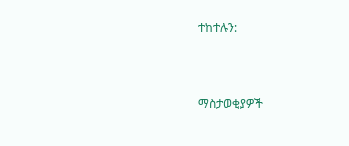ተከተሉን:



ማስታወቂያዎች